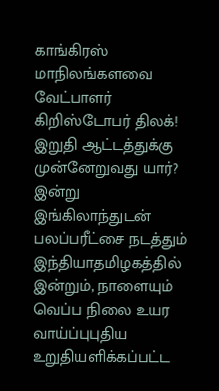காங்கிரஸ் மாநிலங்களவை வேட்பாளர் கிறிஸ்டோபர் திலக்! இறுதி ஆட்டத்துக்கு முன்னேறுவது யார்? இன்று இங்கிலாந்துடன் பலப்பரீட்சை நடத்தும் இந்தியாதமிழகத்தில் இன்றும், நாளையும் வெப்ப நிலை உயர வாய்ப்புபுதிய உறுதியளிக்கப்பட்ட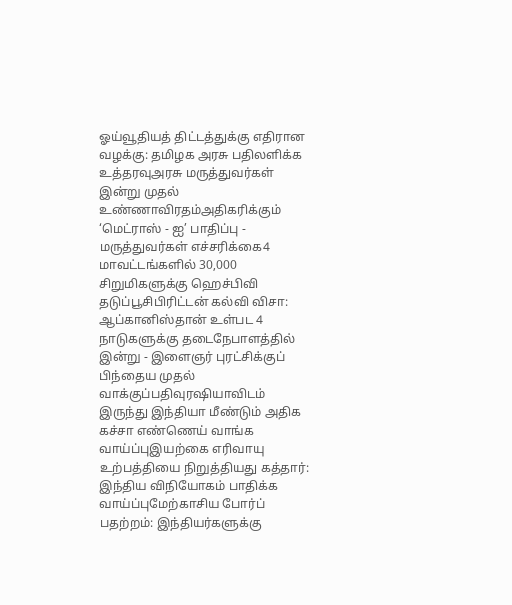ஓய்வூதியத் திட்டத்துக்கு எதிரான வழக்கு: தமிழக அரசு பதிலளிக்க உத்தரவுஅரசு மருத்துவர்கள் இன்று முதல் உண்ணாவிரதம்அதிகரிக்கும் ‘மெட்ராஸ் - ஐ’ பாதிப்பு - மருத்துவர்கள் எச்சரிக்கை4 மாவட்டங்களில் 30,000 சிறுமிகளுக்கு ஹெச்பிவி தடுப்பூசிபிரிட்டன் கல்வி விசா: ஆப்கானிஸ்தான் உள்பட 4 நாடுகளுக்கு தடைநேபாளத்தில் இன்று - இளைஞர் புரட்சிக்குப் பிந்தைய முதல் வாக்குப்பதிவுரஷியாவிடம் இருந்து இந்தியா மீண்டும் அதிக கச்சா எண்ணெய் வாங்க வாய்ப்புஇயற்கை எரிவாயு உற்பத்தியை நிறுத்தியது கத்தார்: இந்திய விநியோகம் பாதிக்க வாய்ப்புமேற்காசிய போர்ப் பதற்றம்: இந்தியர்களுக்கு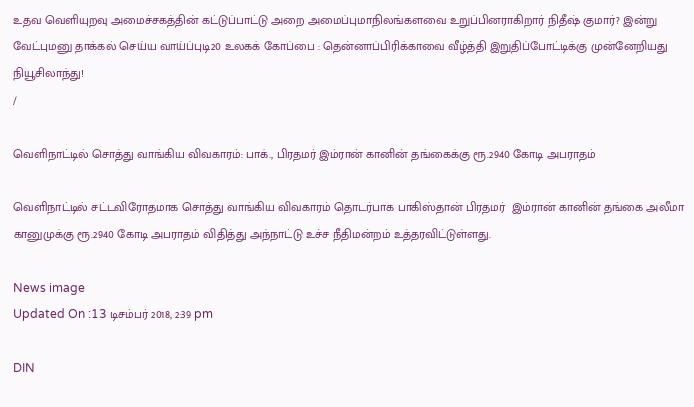உதவ வெளியுறவு அமைச்சகத்தின் கட்டுப்பாட்டு அறை அமைப்புமாநிலங்களவை உறுப்பினராகிறார் நிதீஷ் குமார்? இன்று வேட்புமனு தாக்கல் செய்ய வாய்ப்புடி20 உலகக் கோப்பை : தென்னாப்பிரிக்காவை வீழ்த்தி இறுதிப்போட்டிக்கு முன்னேறியது நியூசிலாந்து!
/

வெளிநாட்டில் சொத்து வாங்கிய விவகாரம்: பாக்., பிரதமர் இம்ரான் கானின் தங்கைக்கு ரூ.2940 கோடி அபராதம்

வெளிநாட்டில் சட்டவிரோதமாக சொத்து வாங்கிய விவகாரம் தொடர்பாக பாகிஸ்தான் பிரதமர்  இம்ரான் கானின் தங்கை அலீமா கானுமுக்கு ரூ.2940 கோடி அபராதம் விதித்து அந்நாட்டு உச்ச நீதிமன்றம் உத்தரவிட்டுள்ளது.

News image
Updated On :13 டிசம்பர் 2018, 2:39 pm

DIN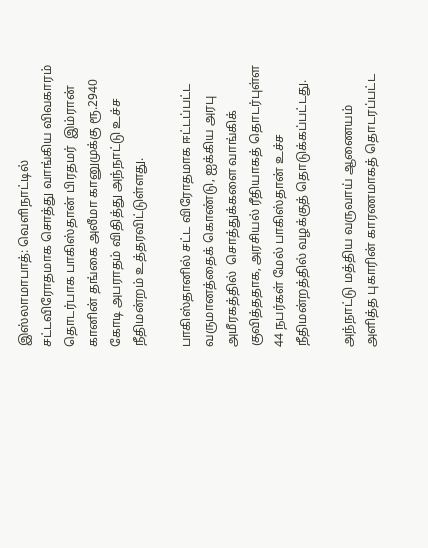இஸ்லாமாபாத்: வெளிநாட்டில் சட்டவிரோதமாக சொத்து வாங்கிய விவகாரம் தொடர்பாக பாகிஸ்தான் பிரதமர்  இம்ரான் கானின் தங்கை அலீமா கானுமுக்கு ரூ.2940 கோடி அபராதம் விதித்து அந்நாட்டு உச்ச நீதிமன்றம் உத்தரவிட்டுள்ளது.

பாகிஸ்தானில் சட்ட விரோதமாக ஈட்டப்பட்ட வருமானத்தைக் கொண்டு, ஐக்கிய அரபு அமீரகத்தில்  சொத்துக்களை வாங்கிக் குவித்ததாக, அரசியல் ரீதியாகத் தொடர்புள்ள 44 நபர்கள் மேல் பாகிஸ்தான் உச்ச நீதிமன்றத்தில் வழக்குத் தொடுக்கப்பட்டது.

அந்நாட்டு மத்திய வருவாய் ஆணையம் அளித்த புகாரின் காரணமாகத் தொடரப்பட்ட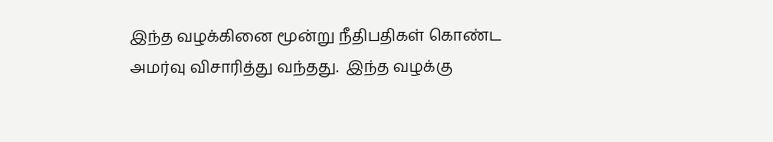இந்த வழக்கினை மூன்று நீதிபதிகள் கொண்ட அமர்வு விசாரித்து வந்தது.  இந்த வழக்கு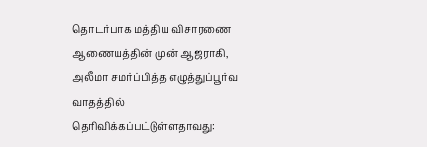தொடர்பாக மத்திய விசாரணை ஆணையத்தின் முன் ஆஜராகி, அலீமா சமர்ப்பித்த எழுத்துப்பூர்வ வாதத்தில் தெரிவிக்கப்பட்டுள்ளதாவது: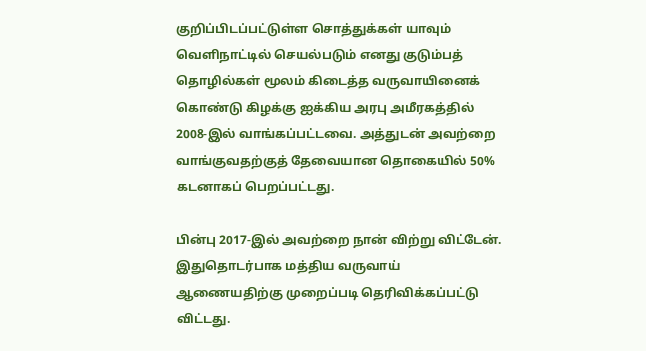குறிப்பிடப்பட்டுள்ள சொத்துக்கள் யாவும் வெளிநாட்டில் செயல்படும் எனது குடும்பத் தொழில்கள் மூலம் கிடைத்த வருவாயினைக் கொண்டு கிழக்கு ஐக்கிய அரபு அமீரகத்தில் 2008-இல் வாங்கப்பட்டவை. அத்துடன் அவற்றை வாங்குவதற்குத் தேவையான தொகையில் 50% கடனாகப் பெறப்பட்டது.

பின்பு 2017-இல் அவற்றை நான் விற்று விட்டேன். இதுதொடர்பாக மத்திய வருவாய் ஆணையதிற்கு முறைப்படி தெரிவிக்கப்பட்டு விட்டது.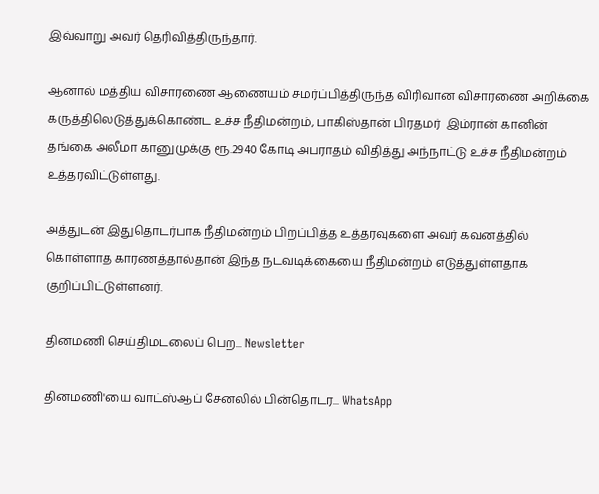இவ்வாறு அவர் தெரிவித்திருந்தார்.

ஆனால் மத்திய விசாரணை ஆணையம் சமர்ப்பித்திருந்த விரிவான விசாரணை அறிக்கை கருத்திலெடுத்துக்கொண்ட உச்ச நீதிமன்றம், பாகிஸ்தான் பிரதமர்  இம்ரான் கானின் தங்கை அலீமா கானுமுக்கு ரூ.2940 கோடி அபராதம் விதித்து அந்நாட்டு உச்ச நீதிமன்றம் உத்தரவிட்டுள்ளது.

அத்துடன் இதுதொடர்பாக நீதிமன்றம் பிறப்பித்த உத்தரவுகளை அவர் கவனத்தில் கொள்ளாத காரணத்தால்தான் இந்த நடவடிக்கையை நீதிமன்றம் எடுத்துள்ளதாக குறிப்பிட்டுள்ளனர்.

தினமணி செய்திமடலைப் பெற... Newsletter

தினமணி'யை வாட்ஸ்ஆப் சேனலில் பின்தொடர... WhatsApp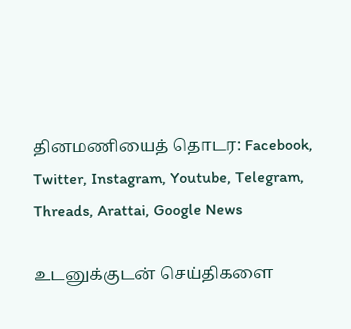தினமணியைத் தொடர: Facebook, Twitter, Instagram, Youtube, Telegram, Threads, Arattai, Google News

உடனுக்குடன் செய்திகளை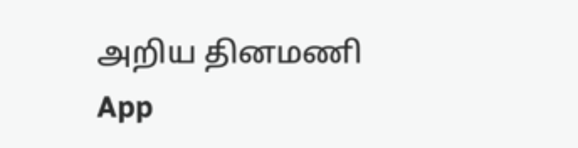அறிய தினமணி App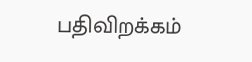பதிவிறக்கம்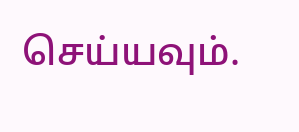செய்யவும்.